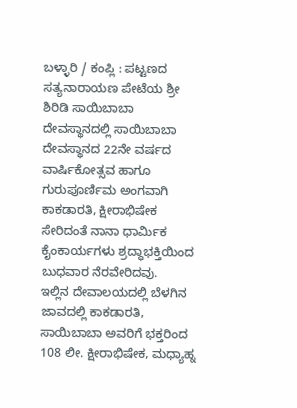ಬಳ್ಳಾರಿ / ಕಂಪ್ಲಿ : ಪಟ್ಟಣದ ಸತ್ಯನಾರಾಯಣ ಪೇಟೆಯ ಶ್ರೀ ಶಿರಿಡಿ ಸಾಯಿಬಾಬಾ ದೇವಸ್ಥಾನದಲ್ಲಿ ಸಾಯಿಬಾಬಾ ದೇವಸ್ಥಾನದ 22ನೇ ವರ್ಷದ ವಾರ್ಷಿಕೋತ್ಸವ ಹಾಗೂ ಗುರುಪೂರ್ಣಿಮ ಅಂಗವಾಗಿ ಕಾಕಡಾರತಿ, ಕ್ಷೀರಾಭಿಷೇಕ ಸೇರಿದಂತೆ ನಾನಾ ಧಾರ್ಮಿಕ ಕೈಂಕಾರ್ಯಗಳು ಶ್ರದ್ಧಾಭಕ್ತಿಯಿಂದ ಬುಧವಾರ ನೆರವೇರಿದವು.
ಇಲ್ಲಿನ ದೇವಾಲಯದಲ್ಲಿ ಬೆಳಗಿನ ಜಾವದಲ್ಲಿ ಕಾಕಡಾರತಿ, ಸಾಯಿಬಾಬಾ ಅವರಿಗೆ ಭಕ್ತರಿಂದ 108 ಲೀ. ಕ್ಷೀರಾಭಿಷೇಕ, ಮಧ್ಯಾಹ್ನ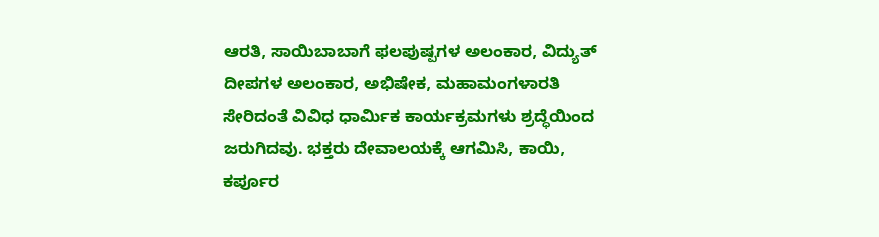ಆರತಿ, ಸಾಯಿಬಾಬಾಗೆ ಫಲಪುಷ್ಪಗಳ ಅಲಂಕಾರ, ವಿದ್ಯುತ್ ದೀಪಗಳ ಅಲಂಕಾರ, ಅಭಿಷೇಕ, ಮಹಾಮಂಗಳಾರತಿ ಸೇರಿದಂತೆ ವಿವಿಧ ಧಾರ್ಮಿಕ ಕಾರ್ಯಕ್ರಮಗಳು ಶ್ರದ್ಧೆಯಿಂದ ಜರುಗಿದವು. ಭಕ್ತರು ದೇವಾಲಯಕ್ಕೆ ಆಗಮಿಸಿ, ಕಾಯಿ, ಕರ್ಪೂರ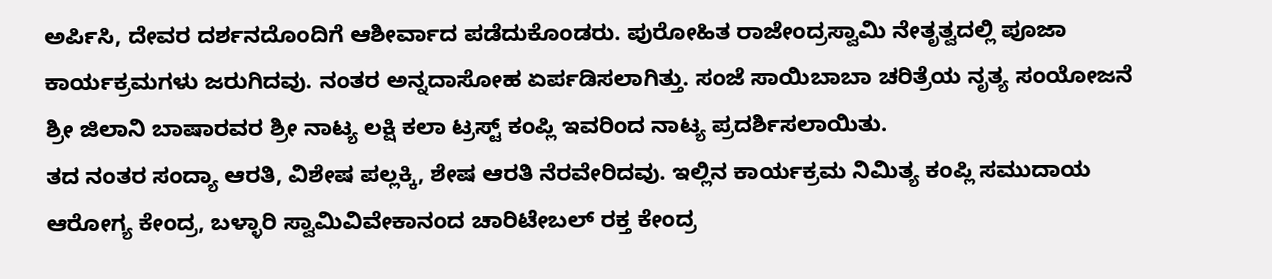ಅರ್ಪಿಸಿ, ದೇವರ ದರ್ಶನದೊಂದಿಗೆ ಆಶೀರ್ವಾದ ಪಡೆದುಕೊಂಡರು. ಪುರೋಹಿತ ರಾಜೇಂದ್ರಸ್ವಾಮಿ ನೇತೃತ್ವದಲ್ಲಿ ಪೂಜಾ ಕಾರ್ಯಕ್ರಮಗಳು ಜರುಗಿದವು. ನಂತರ ಅನ್ನದಾಸೋಹ ಏರ್ಪಡಿಸಲಾಗಿತ್ತು. ಸಂಜೆ ಸಾಯಿಬಾಬಾ ಚರಿತ್ರೆಯ ನೃತ್ಯ ಸಂಯೋಜನೆ ಶ್ರೀ ಜಿಲಾನಿ ಬಾಷಾರವರ ಶ್ರೀ ನಾಟ್ಯ ಲಕ್ಷಿ ಕಲಾ ಟ್ರಸ್ಟ್ ಕಂಪ್ಲಿ ಇವರಿಂದ ನಾಟ್ಯ ಪ್ರದರ್ಶಿಸಲಾಯಿತು.
ತದ ನಂತರ ಸಂದ್ಯಾ ಆರತಿ, ವಿಶೇಷ ಪಲ್ಲಕ್ಕಿ, ಶೇಷ ಆರತಿ ನೆರವೇರಿದವು. ಇಲ್ಲಿನ ಕಾರ್ಯಕ್ರಮ ನಿಮಿತ್ಯ ಕಂಪ್ಲಿ ಸಮುದಾಯ ಆರೋಗ್ಯ ಕೇಂದ್ರ, ಬಳ್ಳಾರಿ ಸ್ವಾಮಿವಿವೇಕಾನಂದ ಚಾರಿಟೇಬಲ್ ರಕ್ತ ಕೇಂದ್ರ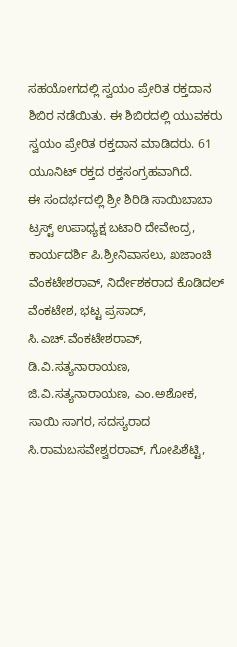ಸಹಯೋಗದಲ್ಲಿ ಸ್ವಯಂ ಪ್ರೇರಿತ ರಕ್ತದಾನ ಶಿಬಿರ ನಡೆಯಿತು. ಈ ಶಿಬಿರದಲ್ಲಿ ಯುವಕರು ಸ್ವಯಂ ಪ್ರೇರಿತ ರಕ್ತದಾನ ಮಾಡಿದರು. 61 ಯೂನಿಟ್ ರಕ್ತದ ರಕ್ತಸಂಗ್ರಹವಾಗಿದೆ.
ಈ ಸಂದರ್ಭದಲ್ಲಿ ಶ್ರೀ ಶಿರಿಡಿ ಸಾಯಿಬಾಬಾ ಟ್ರಸ್ಟ್ ಉಪಾಧ್ಯಕ್ಷ ಬಟಾರಿ ದೇವೇಂದ್ರ, ಕಾರ್ಯದರ್ಶಿ ಪಿ.ಶ್ರೀನಿವಾಸಲು, ಖಜಾಂಚಿ ವೆಂಕಟೇಶರಾವ್, ನಿರ್ದೇಶಕರಾದ ಕೊಡಿದಲ್ ವೆಂಕಟೇಶ, ಭಟ್ಟ ಪ್ರಸಾದ್, ಸಿ.ಎಚ್.ವೆಂಕಟೇಶರಾವ್, ಡಿ.ವಿ.ಸತ್ಯನಾರಾಯಣ, ಜಿ.ವಿ.ಸತ್ಯನಾರಾಯಣ, ಎಂ.ಅಶೋಕ, ಸಾಯಿ ಸಾಗರ, ಸದಸ್ಯರಾದ ಸಿ.ರಾಮಬಸವೇಶ್ವರರಾವ್, ಗೋಪಿಶೆಟ್ಟಿ,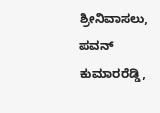ಶ್ರೀನಿವಾಸಲು, ಪವನ್ ಕುಮಾರರೆಡ್ಡಿ,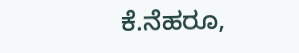ಕೆ.ನೆಹರೂ,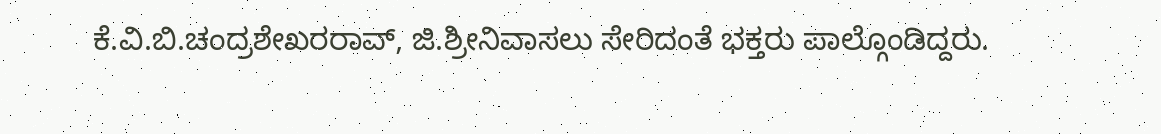ಕೆ.ವಿ.ಬಿ.ಚಂದ್ರಶೇಖರರಾವ್, ಜಿ.ಶ್ರೀನಿವಾಸಲು ಸೇರಿದಂತೆ ಭಕ್ತರು ಪಾಲ್ಗೊಂಡಿದ್ದರು.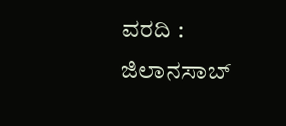ವರದಿ : ಜಿಲಾನಸಾಬ್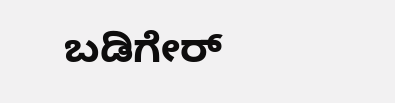ಬಡಿಗೇರ್